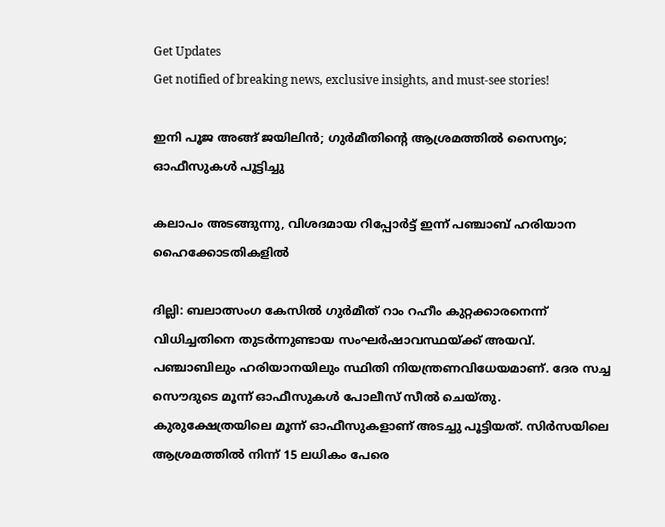Get Updates
Get notified of breaking news, exclusive insights, and must-see stories!

ഇനി പൂജ അങ്ങ് ജയിലിൻ; ഗുര്‍മീതിന്റെ ആശ്രമത്തില്‍ സൈന്യം; ഓഫീസുകള്‍ പൂട്ടിച്ചു

കലാപം അടങ്ങുന്നു, വിശദമായ റിപ്പോര്‍ട്ട് ഇന്ന് പഞ്ചാബ് ഹരിയാന ഹൈക്കോടതികളില്‍

ദില്ലി: ബലാത്സംഗ കേസിൽ ഗുർമീത് റാം റഹീം കുറ്റക്കാരനെന്ന് വിധിച്ചതിനെ തുടർന്നുണ്ടായ സംഘർഷാവസ്ഥയ്ക്ക് അയവ്. പഞ്ചാബിലും ഹരിയാനയിലും സ്ഥിതി നിയന്ത്രണവിധേയമാണ്. ദേര സച്ച സൌദുടെ മൂന്ന് ഓഫീസുകള്‍ പോലീസ് സീല്‍ ചെയ്തു. കുരുക്ഷേത്രയിലെ മൂന്ന് ഓഫീസുകളാണ് അടച്ചു പൂട്ടിയത്. സിര്‍സയിലെ ആശ്രമത്തില്‍ നിന്ന് 15 ലധികം പേരെ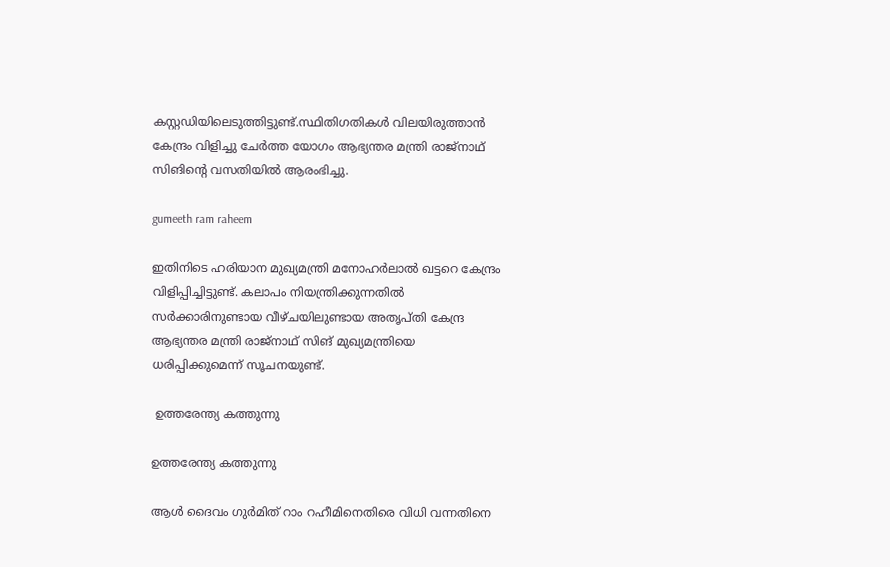കസ്റ്റഡിയിലെടുത്തിട്ടുണ്ട്.സ്ഥിതിഗതികള്‍ വിലയിരുത്താന്‍ കേന്ദ്രം വിളിച്ചു ചേര്‍ത്ത യോഗം ആഭ്യന്തര മന്ത്രി രാജ്നാഥ് സിങിന്‍റെ വസതിയില്‍ ആരംഭിച്ചു.

gumeeth ram raheem

ഇതിനിടെ ഹരിയാന മുഖ്യമന്ത്രി മനോഹർലാൽ ഖട്ടറെ കേന്ദ്രം വിളിപ്പിച്ചിട്ടുണ്ട്. കലാപം നിയന്ത്രിക്കുന്നതിൽ സർക്കാരിനുണ്ടായ വീഴ്ചയിലുണ്ടായ അതൃപ്തി കേന്ദ്ര ആഭ്യന്തര മന്ത്രി രാജ്നാഥ് സിങ് മുഖ്യമന്ത്രിയെ ധരിപ്പിക്കുമെന്ന് സൂചനയുണ്ട്.

 ഉത്തരേന്ത്യ കത്തുന്നു

ഉത്തരേന്ത്യ കത്തുന്നു

ആൾ ദൈവം ഗുർമിത് റാം റഹീമിനെതിരെ വിധി വന്നതിനെ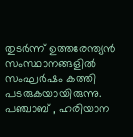തുടർന്ന് ഉത്തരേന്ത്യൻ സംസ്ഥാനങ്ങളിൽ സംഘർഷം കത്തി പടരുകയായിരുന്നു. പഞ്ചാബ് , ഹരിയാന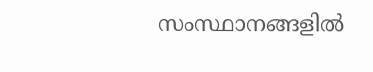സംസ്ഥാനങ്ങളിൽ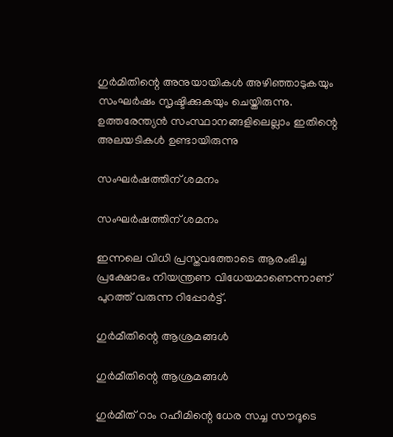ഗുർമിതിന്റെ അനുയായികൾ അഴിഞ്ഞാടുകയും സംഘർഷം സൃഷ്ടിക്കുകയും ചെയ്തിരുന്നു. ഉത്തരേന്ത്യൻ സംസ്ഥാനങ്ങളിലെല്ലാം ഇതിന്റെ അലയടികൾ ഉണ്ടായിരുന്നു

സംഘർഷത്തിന് ശമനം

സംഘർഷത്തിന് ശമനം

ഇന്നലെ വിധി പ്രസ്തവത്തോടെ ആരംഭിച്ച പ്രക്ഷോഭം നിയന്ത്രണ വിധേയമാണെന്നാണ് പുറത്ത് വരുന്ന റിപ്പോർട്ട്.

ഗുർമീതിന്റെ ആശ്രമങ്ങൾ

ഗുർമീതിന്റെ ആശ്രമങ്ങൾ

ഗുർമീത് റാം റഹീമിന്റെ ധേര സച്ച സൗദൂടെ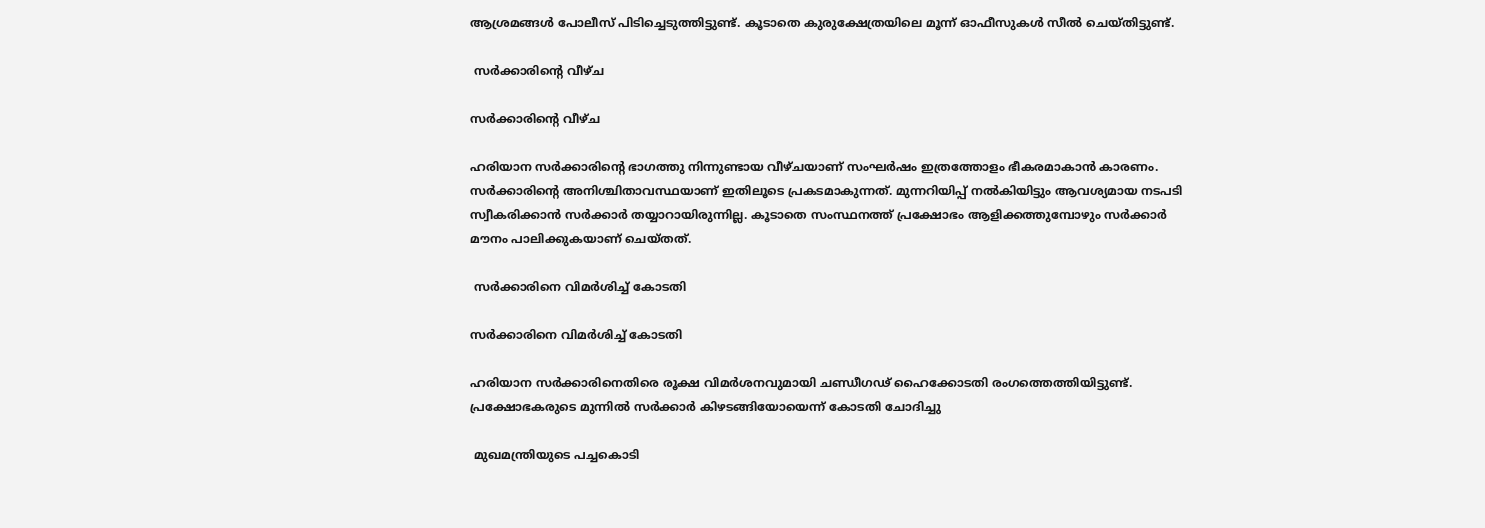ആശ്രമങ്ങൾ പോലീസ് പിടിച്ചെടുത്തിട്ടുണ്ട്. കൂടാതെ കുരുക്ഷേത്രയിലെ മൂന്ന് ഓഫീസുകൾ സീൽ ചെയ്തിട്ടുണ്ട്.

 സർക്കാരിന്റെ വീഴ്ച

സർക്കാരിന്റെ വീഴ്ച

ഹരിയാന സർക്കാരിന്റെ ഭാഗത്തു നിന്നുണ്ടായ വീഴ്ചയാണ് സംഘർഷം ഇത്രത്തോളം ഭീകരമാകാൻ കാരണം. സർക്കാരിന്റെ അനിശ്ചിതാവസ്ഥയാണ് ഇതിലൂടെ പ്രകടമാകുന്നത്. മുന്നറിയിപ്പ് നൽകിയിട്ടും ആവശ്യമായ നടപടി സ്വീകരിക്കാൻ സർക്കാർ തയ്യാറായിരുന്നില്ല. കൂടാതെ സംസ്ഥനത്ത് പ്രക്ഷോഭം ആളിക്കത്തുമ്പോഴും സർക്കാർ മൗനം പാലിക്കുകയാണ് ചെയ്തത്.

 സർക്കാരിനെ വിമർശിച്ച് കോടതി

സർക്കാരിനെ വിമർശിച്ച് കോടതി

ഹരിയാന സർക്കാരിനെതിരെ രൂക്ഷ വിമർശനവുമായി ചണ്ഡീഗഢ് ഹൈക്കോടതി രംഗത്തെത്തിയിട്ടുണ്ട്. പ്രക്ഷോഭകരുടെ മുന്നിൽ സർക്കാർ കിഴടങ്ങിയോയെന്ന് കോടതി ചോദിച്ചു

 മുഖമന്ത്രിയുടെ പച്ചകൊടി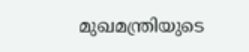മുഖമന്ത്രിയുടെ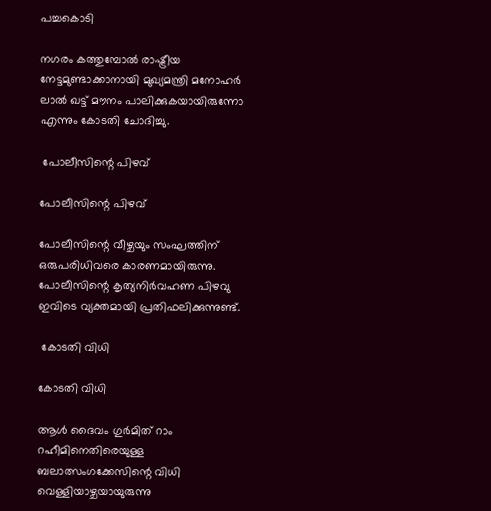പച്ചകൊടി

നഗരം കത്തുമ്പോൽ രാഷ്ട്രീയ നേട്ടമുണ്ടാക്കാനായി മുഖ്യമന്ത്രി മനോഹർ ലാൽ ഖട്ട് മൗനം പാലിക്കുകയായിരുന്നോ എന്നും കോടതി ചോദിച്ചു.

 പോലീസിന്റെ പിഴവ്

പോലീസിന്റെ പിഴവ്

പോലീസിന്റെ വീഴ്ചയും സംഘത്തിന് ഒരുപരിധിവരെ കാരണമായിരുന്നു. പോലീസിന്റെ കൃത്യനിർവഹണ പിഴവു ഇവിടെ വ്യക്തമായി പ്രതിഫലിക്കുന്നുണ്ട്.

 കോടതി വിധി

കോടതി വിധി

ആൾ ദൈവം ഗുർമിത് റാം റഹീമിനെതിരെയുള്ള ബലാത്സംഗക്കേസിന്റെ വിധി വെള്ളിയാഴ്ചയായുരുന്നു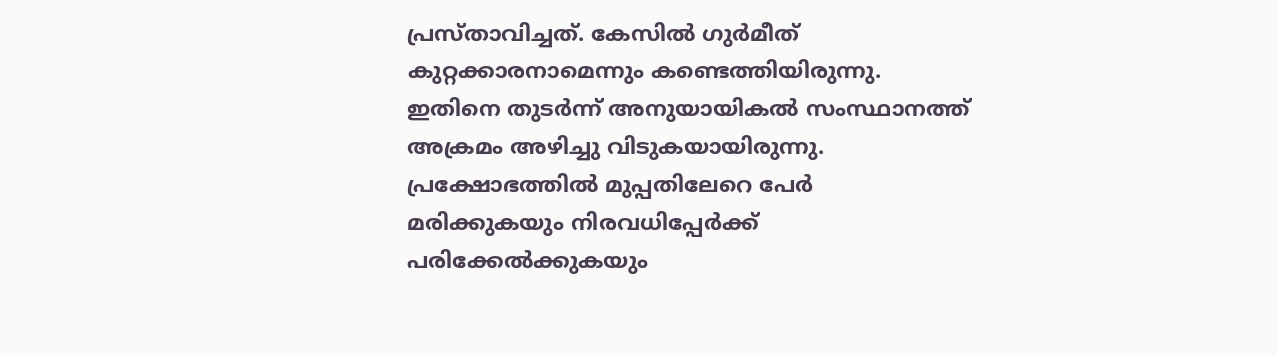പ്രസ്താവിച്ചത്. കേസിൽ ഗുർമീത് കുറ്റക്കാരനാമെന്നും കണ്ടെത്തിയിരുന്നു. ഇതിനെ തുടർന്ന് അനുയായികൽ സംസ്ഥാനത്ത് അക്രമം അഴിച്ചു വിടുകയായിരുന്നു. പ്രക്ഷോഭത്തിൽ മുപ്പതിലേറെ പേർ മരിക്കുകയും നിരവധിപ്പേർക്ക് പരിക്കേൽക്കുകയും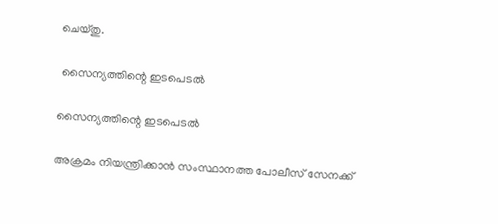ചെയ്തു.

 സൈന്യത്തിന്റെ ഇടപെടൽ

സൈന്യത്തിന്റെ ഇടപെടൽ

അക്രമം നിയന്ത്രിക്കാൻ സംസ്ഥാനത്ത പോലീസ് സേനക്ക്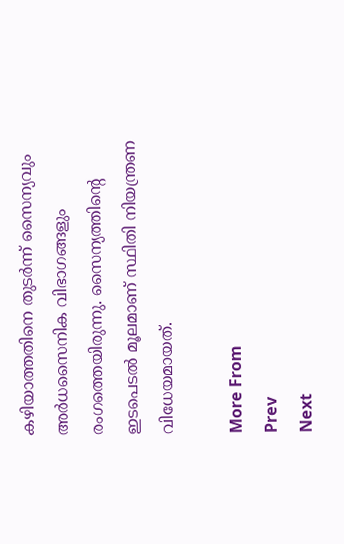കഴിയാത്തതിനെ തുടർന്ന് സൈന്യവും അർധസൈനിക വിഭാഗങ്ങളും രംഗത്തെയിരുന്നു. സൈന്യത്തിന്റെ ഇടപെടൽ മൂലമാണ് സ്ഥിതി നിയന്ത്രണ വിധേയമായത്.

More From
Prev
Next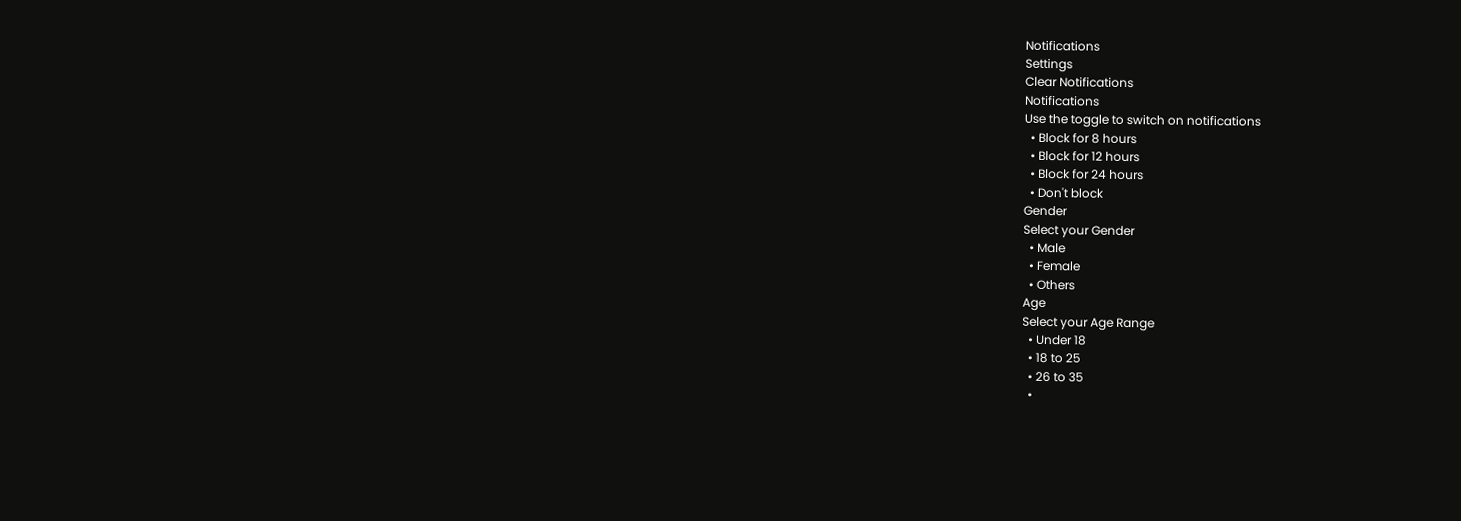Notifications
Settings
Clear Notifications
Notifications
Use the toggle to switch on notifications
  • Block for 8 hours
  • Block for 12 hours
  • Block for 24 hours
  • Don't block
Gender
Select your Gender
  • Male
  • Female
  • Others
Age
Select your Age Range
  • Under 18
  • 18 to 25
  • 26 to 35
  •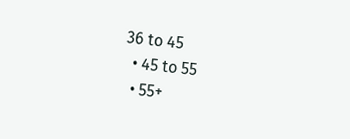36 to 45
  • 45 to 55
  • 55+